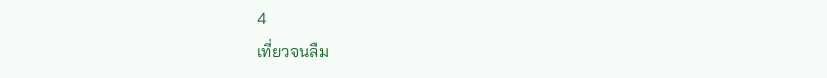4
เที่ยวจนลืม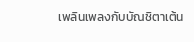เพลินเพลงกับบัณชิตาเต้น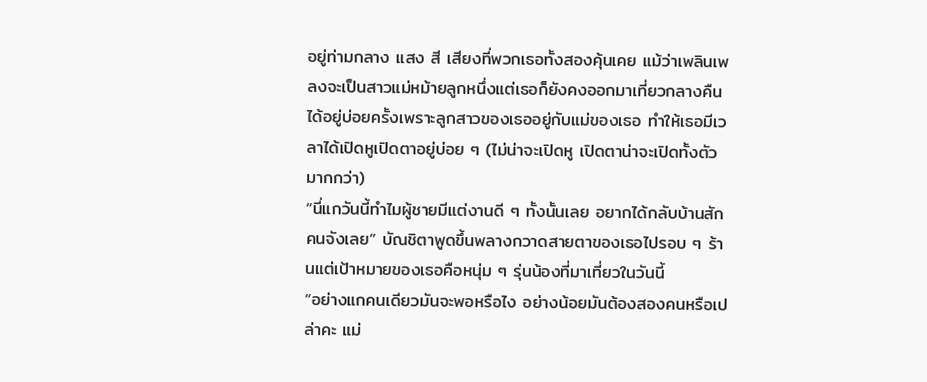อยู่ท่ามกลาง แสง สี เสียงที่พวกเธอทั้งสองคุ้นเคย แม้ว่าเพลินเพลงจะเป็นสาวแม่หม้ายลูกหนึ่งแต่เธอก็ยังคงออกมาเที่ยวกลางคืนได้อยู่บ่อยครั้งเพราะลูกสาวของเธออยู่กับแม่ของเธอ ทำให้เธอมีเวลาได้เปิดหูเปิดตาอยู่บ่อย ๆ (ไม่น่าจะเปิดหู เปิดตาน่าจะเปิดทั้งตัวมากกว่า)
“นี่แกวันนี้ทำไมผู้ชายมีแต่งานดี ๆ ทั้งนั้นเลย อยากได้กลับบ้านสักคนจังเลย” บัณชิตาพูดขึ้นพลางกวาดสายตาของเธอไปรอบ ๆ ร้านแต่เป้าหมายของเธอคือหนุ่ม ๆ รุ่นน้องที่มาเที่ยวในวันนี้
“อย่างแกคนเดียวมันจะพอหรือไง อย่างน้อยมันต้องสองคนหรือเปล่าคะ แม่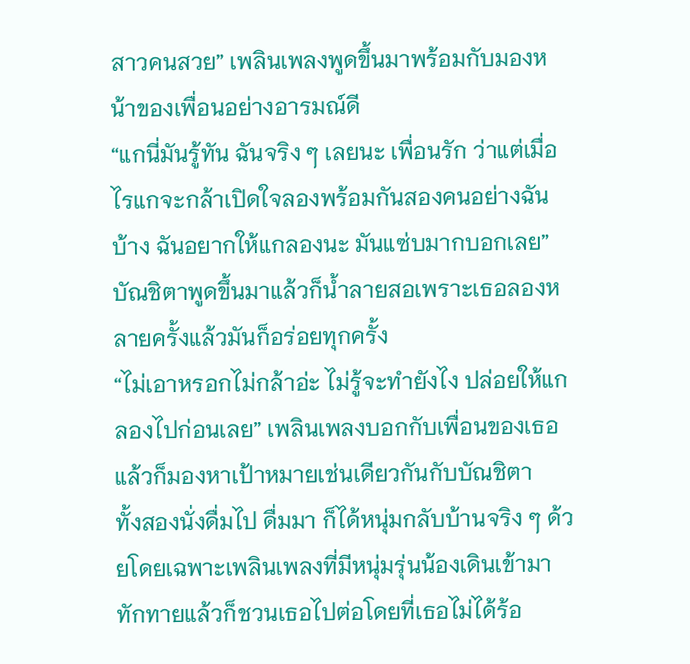สาวคนสวย” เพลินเพลงพูดขึ้นมาพร้อมกับมองหน้าของเพื่อนอย่างอารมณ์ดี
“แกนี่มันรู้ทัน ฉันจริง ๆ เลยนะ เพื่อนรัก ว่าแต่เมื่อไรแกจะกล้าเปิดใจลองพร้อมกันสองคนอย่างฉันบ้าง ฉันอยากให้แกลองนะ มันแซ่บมากบอกเลย” บัณชิตาพูดขึ้นมาแล้วก็น้ำลายสอเพราะเธอลองหลายครั้งแล้วมันก็อร่อยทุกครั้ง
“ไม่เอาหรอกไม่กล้าอ่ะ ไม่รู้จะทำยังไง ปล่อยให้แกลองไปก่อนเลย” เพลินเพลงบอกกับเพื่อนของเธอแล้วก็มองหาเป้าหมายเช่นเดียวกันกับบัณชิตา
ทั้งสองนั่งดื่มไป ดื่มมา ก็ได้หนุ่มกลับบ้านจริง ๆ ด้วยโดยเฉพาะเพลินเพลงที่มีหนุ่มรุ่นน้องเดินเข้ามาทักทายแล้วก็ชวนเธอไปต่อโดยที่เธอไม่ได้ร้อ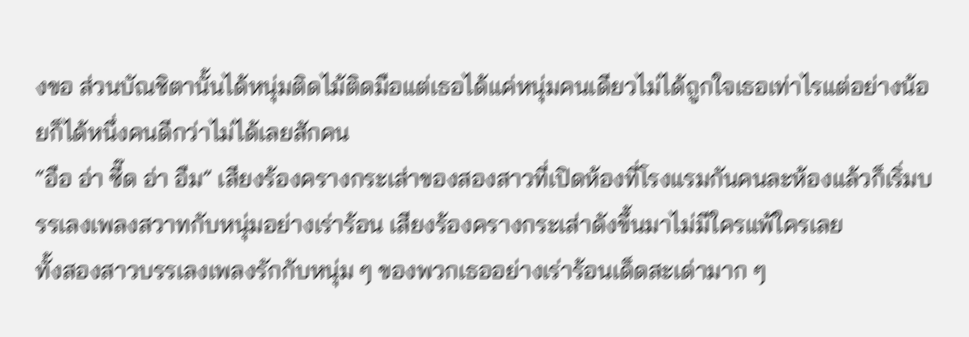งขอ ส่วนบัณชิตานั้นได้หนุ่มติดไม้ติดมือแต่เธอได้แค่หนุ่มคนเดียวไม่ได้ถูกใจเธอเท่าไรแต่อย่างน้อยก็ได้หนึ่งคนดีกว่าไม่ได้เลยสักคน
“อือ อ่า ซี๊ด อ่า อืม” เสียงร้องครางกระเส่าของสองสาวที่เปิดห้องที่โรงแรมกันคนละห้องแล้วก็เริ่มบรรเลงเพลงสวาทกับหนุ่มอย่างเร่าร้อน เสียงร้องครางกระเส่าดังขึ้นมาไม่มีใครแพ้ใครเลย
ทั้งสองสาวบรรเลงเพลงรักกับหนุ่ม ๆ ของพวกเธออย่างเร่าร้อนเด็ดสะเด่ามาก ๆ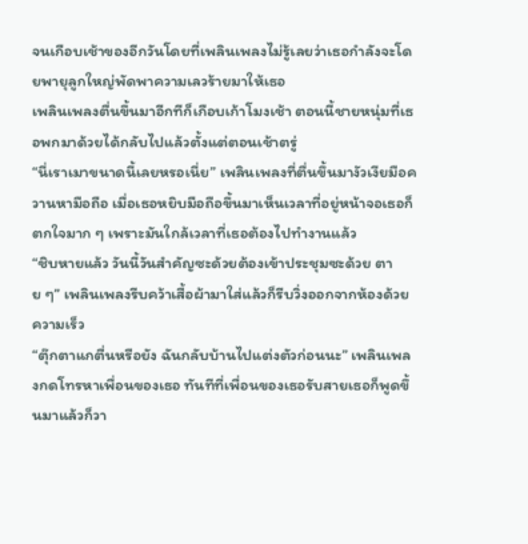จนเกือบเช้าของอีกวันโดยที่เพลินเพลงไม่รู้เลยว่าเธอกำลังจะโดยพายุลูกใหญ่พัดพาความเลวร้ายมาให้เธอ
เพลินเพลงตื่นขึ้นมาอีกทีก็เกือบเก้าโมงเช้า ตอนนี้ชายหนุ่มที่เธอพกมาด้วยได้กลับไปแล้วตั้งแต่ตอนเช้าตรู่
“นี่เราเมาขนาดนี้เลยหรอเนี่ย” เพลินเพลงที่ตื่นขึ้นมางัวเงียมือควานหามือถือ เมื่อเธอหยิบมือถือขึ้นมาเห็นเวลาที่อยู่หน้าจอเธอก็ตกใจมาก ๆ เพราะมันใกล้เวลาที่เธอต้องไปทำงานแล้ว
“ชิบหายแล้ว วันนี้วันสำคัญซะด้วยต้องเข้าประชุมซะด้วย ตาย ๆ” เพลินเพลงรีบคว้าเสื้อผ้ามาใส่แล้วก็รีบวิ่งออกจากห้องด้วยความเร็ว
“ตุ๊กตาแกตื่นหรือยัง ฉันกลับบ้านไปแต่งตัวก่อนนะ” เพลินเพลงกดโทรหาเพื่อนของเธอ ทันทีที่เพื่อนของเธอรับสายเธอก็พูดขึ้นมาแล้วก็วา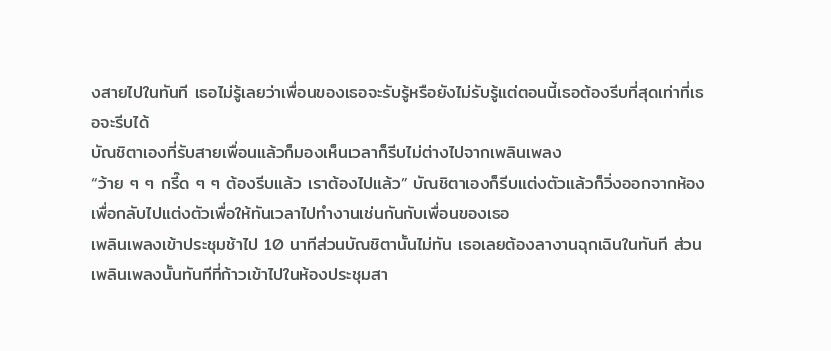งสายไปในทันที เธอไม่รู้เลยว่าเพื่อนของเธอจะรับรู้หรือยังไม่รับรู้แต่ตอนนี้เธอต้องรีบที่สุดเท่าที่เธอจะรีบได้
บัณชิตาเองที่รับสายเพื่อนแล้วก็มองเห็นเวลาก็รีบไม่ต่างไปจากเพลินเพลง
“ว้าย ๆ ๆ กรี๊ด ๆ ๆ ต้องรีบแล้ว เราต้องไปแล้ว” บัณชิตาเองก็รีบแต่งตัวแล้วก็วิ่งออกจากห้องเพื่อกลับไปแต่งตัวเพื่อให้ทันเวลาไปทำงานเช่นกันกับเพื่อนของเธอ
เพลินเพลงเข้าประชุมช้าไป 10 นาทีส่วนบัณชิตานั้นไม่ทัน เธอเลยต้องลางานฉุกเฉินในทันที ส่วนเพลินเพลงนั้นทันทีที่ก้าวเข้าไปในห้องประชุมสา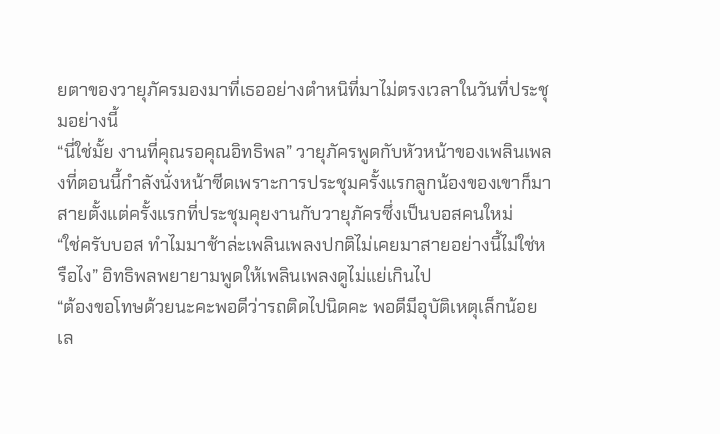ยตาของวายุภัครมองมาที่เธออย่างตำหนิที่มาไม่ตรงเวลาในวันที่ประชุมอย่างนี้
“นี่ใช่มั้ย งานที่คุณรอคุณอิทธิพล” วายุภัครพูดกับหัวหน้าของเพลินเพลงที่ตอนนี้กำลังนั่งหน้าซีดเพราะการประชุมครั้งแรกลูกน้องของเขาก็มาสายตั้งแต่ครั้งแรกที่ประชุมคุยงานกับวายุภัครซึ่งเป็นบอสคนใหม่
“ใช่ครับบอส ทำไมมาช้าล่ะเพลินเพลงปกติไม่เคยมาสายอย่างนี้ไม่ใช่หรือไง” อิทธิพลพยายามพูดให้เพลินเพลงดูไม่แย่เกินไป
“ต้องขอโทษด้วยนะคะพอดีว่ารถติดไปนิดคะ พอดีมีอุบัติเหตุเล็กน้อยเล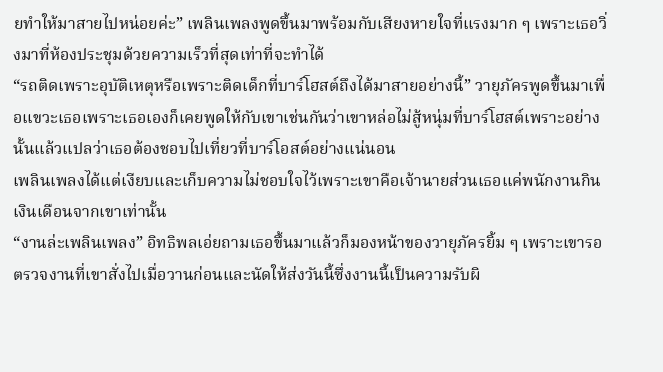ยทำให้มาสายไปหน่อยค่ะ” เพลินเพลงพูดขึ้นมาพร้อมกับเสียงหายใจที่แรงมาก ๆ เพราะเธอวิ่งมาที่ห้องประชุมด้วยความเร็วที่สุดเท่าที่จะทำได้
“รถติดเพราะอุบัติเหตุหรือเพราะติดเด็กที่บาร์โฮสต์ถึงได้มาสายอย่างนี้” วายุภัครพูดขึ้นมาเพื่อแขวะเธอเพราะเธอเองก็เคยพูดให้กับเขาเช่นกันว่าเขาหล่อไม่สู้หนุ่มที่บาร์โฮสต์เพราะอย่างนั้นแล้วแปลว่าเธอต้องชอบไปเที่ยวที่บาร์โอสต์อย่างแน่นอน
เพลินเพลงได้แต่เงียบและเก็บความไม่ชอบใจไว้เพราะเขาคือเจ้านายส่วนเธอแค่พนักงานกินเงินเดือนจากเขาเท่านั้น
“งานล่ะเพลินเพลง” อิทธิพลเอ่ยถามเธอขึ้นมาแล้วก็มองหน้าของวายุภัครยิ้ม ๆ เพราะเขารอตรวจงานที่เขาสั่งไปเมื่อวานก่อนและนัดให้ส่งวันนี้ซึ่งงานนี้เป็นความรับผิ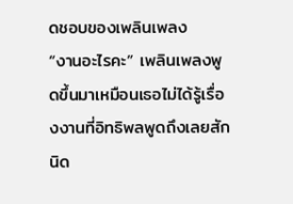ดชอบของเพลินเพลง
“งานอะไรคะ” เพลินเพลงพูดขึ้นมาเหมือนเธอไม่ได้รู้เรื่องงานที่อิทธิพลพูดถึงเลยสักนิด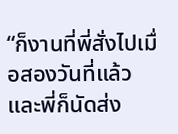“ก็งานที่พี่สั่งไปเมื่อสองวันที่แล้วและพี่ก็นัดส่ง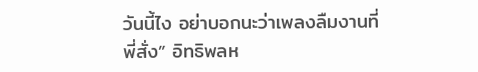วันนี้ไง อย่าบอกนะว่าเพลงลืมงานที่พี่สั่ง” อิทธิพลห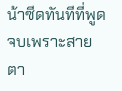น้าซีดทันทีที่พูดจบเพราะสายตา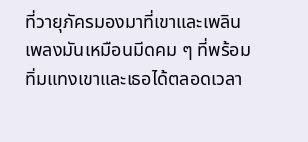ที่วายุภัครมองมาที่เขาและเพลินเพลงมันเหมือนมีดคม ๆ ที่พร้อมทิ่มแทงเขาและเธอได้ตลอดเวลา